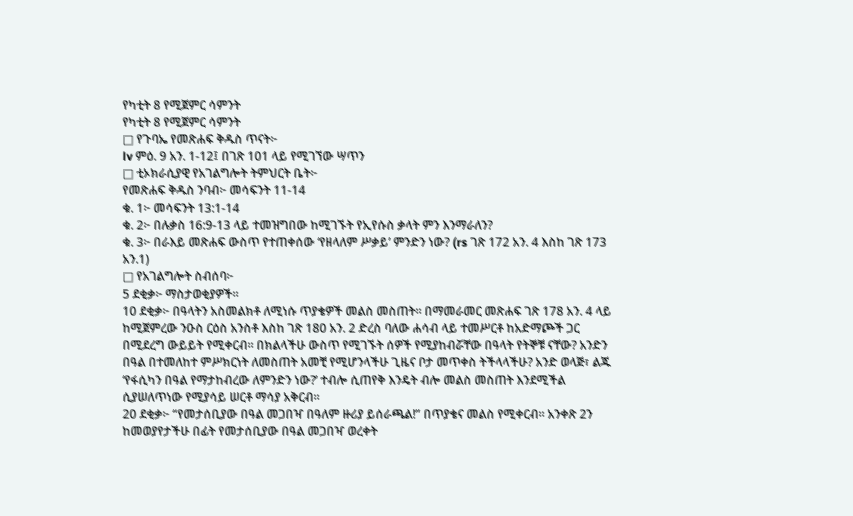የካቲት 8 የሚጀምር ሳምንት
የካቲት 8 የሚጀምር ሳምንት
□ የጉባኤ የመጽሐፍ ቅዱስ ጥናት፦
lv ምዕ. 9 አን. 1-12፤ በገጽ 101 ላይ የሚገኘው ሣጥን
□ ቲኦክራሲያዊ የአገልግሎት ትምህርት ቤት፦
የመጽሐፍ ቅዱስ ንባብ፦ መሳፍንት 11-14
ቁ. 1፦ መሳፍንት 13:1-14
ቁ. 2፦ በሉቃስ 16:9-13 ላይ ተመዝግበው ከሚገኙት የኢየሱስ ቃላት ምን እንማራለን?
ቁ. 3፦ በራእይ መጽሐፍ ውስጥ የተጠቀሰው ‘የዘላለም ሥቃይ’ ምንድን ነው? (rs ገጽ 172 አን. 4 እስከ ገጽ 173 አን.1)
□ የአገልግሎት ስብሰባ፦
5 ደቂቃ፦ ማስታወቂያዎች።
10 ደቂቃ፦ በዓላትን አስመልክቶ ለሚነሱ ጥያቄዎች መልስ መስጠት። በማመራመር መጽሐፍ ገጽ 178 አን. 4 ላይ ከሚጀምረው ንዑስ ርዕስ አንስቶ እስከ ገጽ 180 አን. 2 ድረስ ባለው ሐሳብ ላይ ተመሥርቶ ከአድማጮች ጋር በሚደረግ ውይይት የሚቀርብ። በክልላችሁ ውስጥ የሚገኙት ሰዎች የሚያከብሯቸው በዓላት የትኞቹ ናቸው? አንድን በዓል በተመለከተ ምሥክርነት ለመስጠት አመቺ የሚሆንላችሁ ጊዜና ቦታ መጥቀስ ትችላላችሁ? አንድ ወላጅ፣ ልጁ ‘የፋሲካን በዓል የማታከብረው ለምንድን ነው?’ ተብሎ ሲጠየቅ እንዴት ብሎ መልስ መስጠት እንደሚችል ሲያሠለጥነው የሚያሳይ ሠርቶ ማሳያ አቅርብ።
20 ደቂቃ፦ “የመታሰቢያው በዓል መጋበዣ በዓለም ዙሪያ ይሰራጫል!” በጥያቄና መልስ የሚቀርብ። አንቀጽ 2ን ከመወያየታችሁ በፊት የመታሰቢያው በዓል መጋበዣ ወረቀት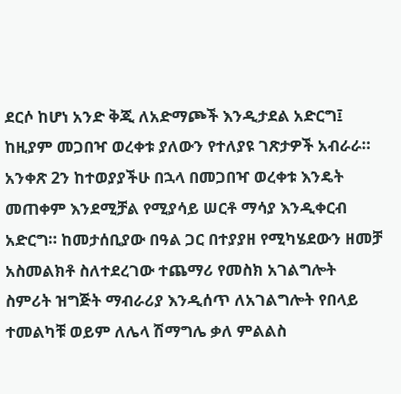ደርሶ ከሆነ አንድ ቅጂ ለአድማጮች እንዲታደል አድርግ፤ ከዚያም መጋበዣ ወረቀቱ ያለውን የተለያዩ ገጽታዎች አብራራ። አንቀጽ 2ን ከተወያያችሁ በኋላ በመጋበዣ ወረቀቱ እንዴት መጠቀም እንደሚቻል የሚያሳይ ሠርቶ ማሳያ እንዲቀርብ አድርግ። ከመታሰቢያው በዓል ጋር በተያያዘ የሚካሄደውን ዘመቻ አስመልክቶ ስለተደረገው ተጨማሪ የመስክ አገልግሎት ስምሪት ዝግጅት ማብራሪያ እንዲሰጥ ለአገልግሎት የበላይ ተመልካቹ ወይም ለሌላ ሽማግሌ ቃለ ምልልስ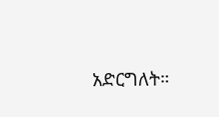አድርግለት።